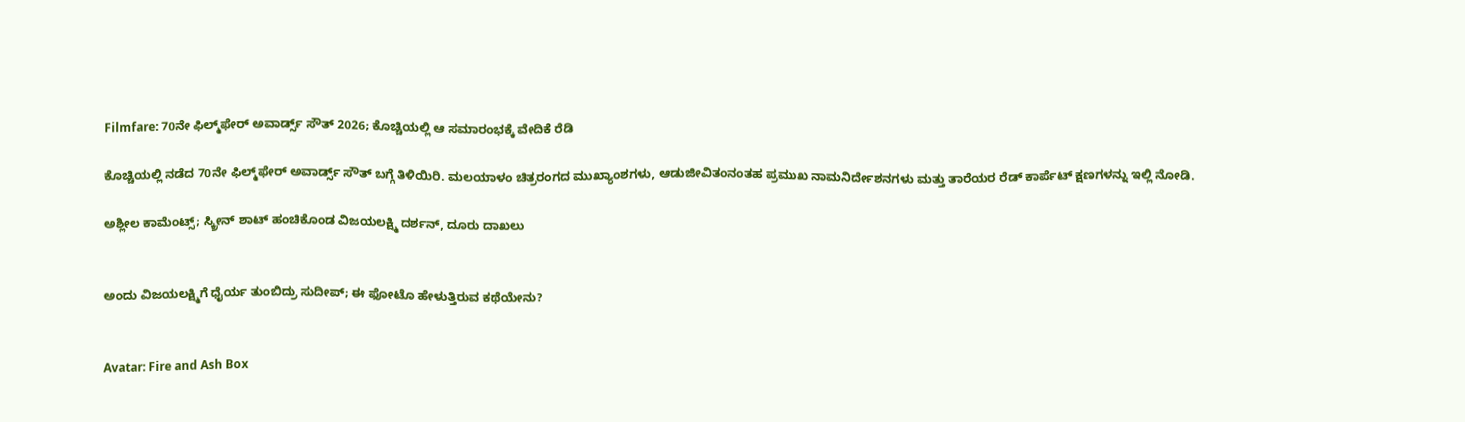Filmfare: 70ನೇ ಫಿಲ್ಮ್‌ಫೇರ್ ಅವಾರ್ಡ್ಸ್ ಸೌತ್ 2026; ಕೊಚ್ಚಿಯಲ್ಲಿ ಆ ಸಮಾರಂಭಕ್ಕೆ ವೇದಿಕೆ ರೆಡಿ

ಕೊಚ್ಚಿಯಲ್ಲಿ ನಡೆದ 70ನೇ ಫಿಲ್ಮ್‌ಫೇರ್ ಅವಾರ್ಡ್ಸ್ ಸೌತ್ ಬಗ್ಗೆ ತಿಳಿಯಿರಿ. ಮಲಯಾಳಂ ಚಿತ್ರರಂಗದ ಮುಖ್ಯಾಂಶಗಳು, ಆಡುಜೀವಿತಂನಂತಹ ಪ್ರಮುಖ ನಾಮನಿರ್ದೇಶನಗಳು ಮತ್ತು ತಾರೆಯರ ರೆಡ್ ಕಾರ್ಪೆಟ್ ಕ್ಷಣಗಳನ್ನು ಇಲ್ಲಿ ನೋಡಿ.

ಅಶ್ಲೀಲ ಕಾಮೆಂಟ್ಸ್; ಸ್ಕ್ರೀನ್ ಶಾಟ್ ಹಂಚಿಕೊಂಡ ವಿಜಯಲಕ್ಷ್ಮಿ ದರ್ಶನ್, ದೂರು ದಾಖಲು


ಅಂದು ವಿಜಯಲಕ್ಷ್ಮಿಗೆ ಧೈರ್ಯ ತುಂಬಿದ್ರು ಸುದೀಪ್; ಈ ಫೋಟೊ ಹೇಳುತ್ತಿರುವ ಕಥೆಯೇನು?


Avatar: Fire and Ash Box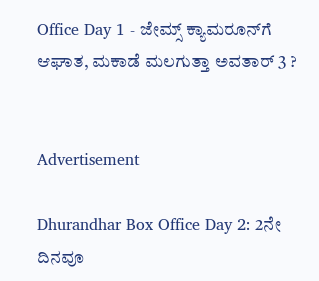Office Day 1 - ಜೇಮ್ಸ್ ಕ್ಯಾಮರೂನ್‌ಗೆ ಆಘಾತ, ಮಕಾಡೆ ಮಲಗುತ್ತಾ ಅವತಾರ್ 3 ?


Advertisement

Dhurandhar Box Office Day 2: 2ನೇ ದಿನವೂ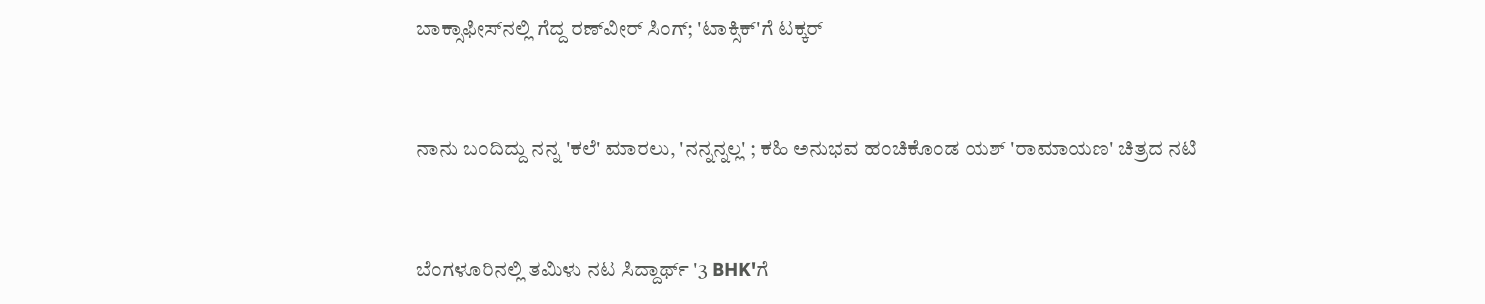ಬಾಕ್ಸಾಫೀಸ್‌ನಲ್ಲಿ ಗೆದ್ದ ರಣ್‌ವೀರ್ ಸಿಂಗ್; 'ಟಾಕ್ಸಿಕ್‌'ಗೆ ಟಕ್ಕರ್


ನಾನು ಬಂದಿದ್ದು ನನ್ನ 'ಕಲೆ' ಮಾರಲು, 'ನನ್ನನ್ನಲ್ಲ' ; ಕಹಿ ಅನುಭವ ಹಂಚಿಕೊಂಡ ಯಶ್ 'ರಾಮಾಯಣ' ಚಿತ್ರದ ನಟಿ


ಬೆಂಗಳೂರಿನಲ್ಲಿ ತಮಿಳು ನಟ ಸಿದ್ದಾರ್ಥ್ '3 BHK'ಗೆ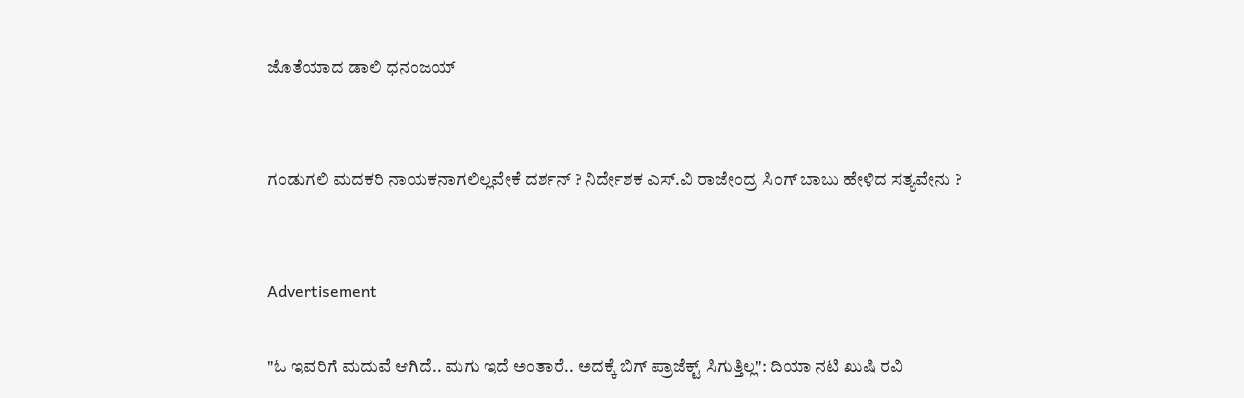ಜೊತೆಯಾದ ಡಾಲಿ ಧನಂಜಯ್


ಗಂಡುಗಲಿ ಮದಕರಿ ನಾಯಕನಾಗಲಿಲ್ಲವೇಕೆ ದರ್ಶನ್ ? ನಿರ್ದೇಶಕ ಎಸ್‌.ವಿ ರಾಜೇಂದ್ರ ಸಿಂಗ್‌ ಬಾಬು ಹೇಳಿದ ಸತ್ಯವೇನು ?


Advertisement

"ಓ ಇವರಿಗೆ ಮದುವೆ ಆಗಿದೆ.. ಮಗು ಇದೆ ಅಂತಾರೆ.. ಅದಕ್ಕೆ ಬಿಗ್ ಪ್ರಾಜೆಕ್ಟ್ ಸಿಗುತ್ತಿಲ್ಲ": ದಿಯಾ ನಟಿ ಖುಷಿ ರವಿ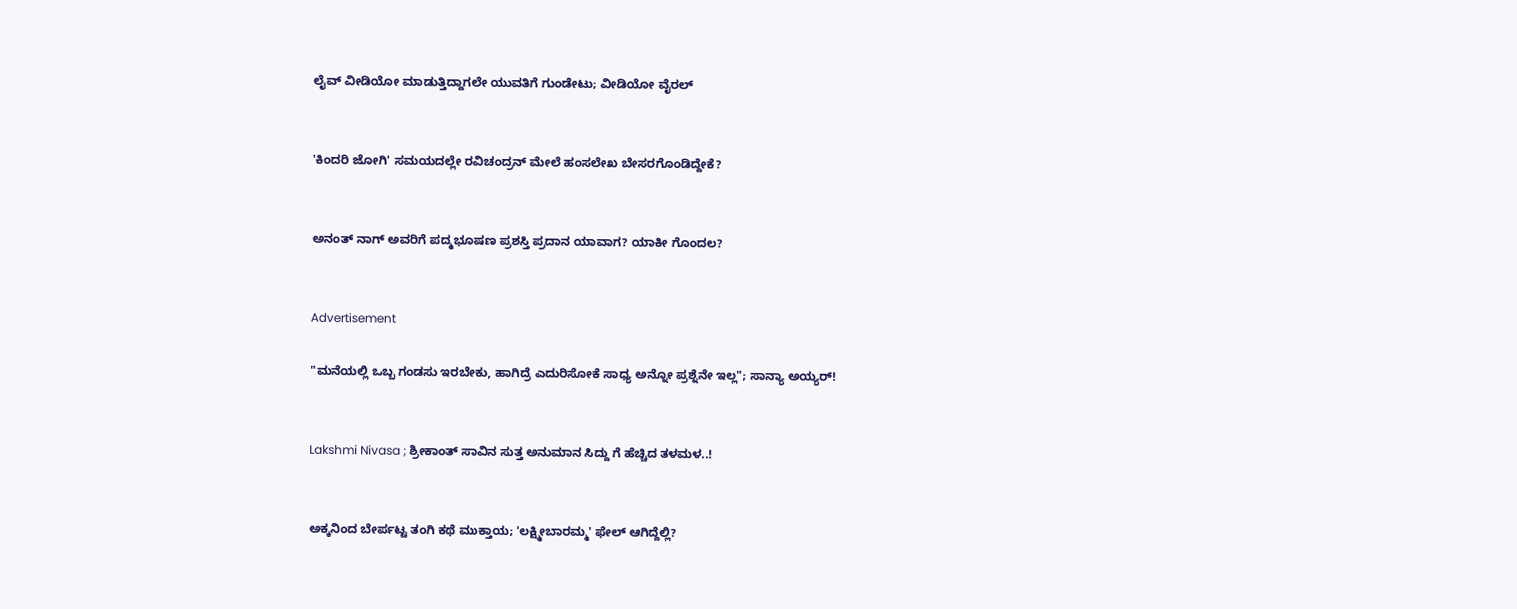ಲೈವ್ ವೀಡಿಯೋ ಮಾಡುತ್ತಿದ್ದಾಗಲೇ ಯುವತಿಗೆ ಗುಂಡೇಟು; ವೀಡಿಯೋ ವೈರಲ್


'ಕಿಂದರಿ ಜೋಗಿ' ಸಮಯದಲ್ಲೇ ರವಿಚಂದ್ರನ್ ಮೇಲೆ ಹಂಸಲೇಖ ಬೇಸರಗೊಂಡಿದ್ದೇಕೆ?


ಅನಂತ್ ನಾಗ್ ಅವರಿಗೆ ಪದ್ಮಭೂಷಣ ಪ್ರಶಸ್ತಿ ಪ್ರದಾನ ಯಾವಾಗ? ಯಾಕೀ ಗೊಂದಲ?


Advertisement

"ಮನೆಯಲ್ಲಿ ಒಬ್ಬ ಗಂಡಸು ಇರಬೇಕು, ಹಾಗಿದ್ರೆ ಎದುರಿಸೋಕೆ ಸಾಧ್ಯ ಅನ್ನೋ ಪ್ರಶ್ನೆನೇ ಇಲ್ಲ"; ಸಾನ್ಯಾ ಅಯ್ಯರ್!


Lakshmi Nivasa ; ಶ್ರೀಕಾಂತ್ ಸಾವಿನ ಸುತ್ತ ಅನುಮಾನ ಸಿದ್ದು ಗೆ ಹೆಚ್ಚಿದ ತಳಮಳ..!


ಅಕ್ಕನಿಂದ ಬೇರ್ಪಟ್ಟ ತಂಗಿ ಕಥೆ ಮುಕ್ತಾಯ; 'ಲಕ್ಷ್ಮೀಬಾರಮ್ಮ' ಫೇಲ್ ಆಗಿದ್ದೆಲ್ಲಿ?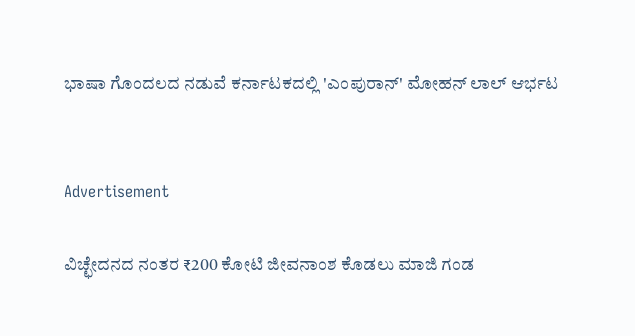ಭಾಷಾ ಗೊಂದಲದ ನಡುವೆ ಕರ್ನಾಟಕದಲ್ಲಿ 'ಎಂಪುರಾನ್' ಮೋಹನ್ ಲಾಲ್ ಆರ್ಭಟ


Advertisement

ವಿಚ್ಛೇದನದ ನಂತರ ₹200 ಕೋಟಿ ಜೀವನಾಂಶ ಕೊಡಲು ಮಾಜಿ ಗಂಡ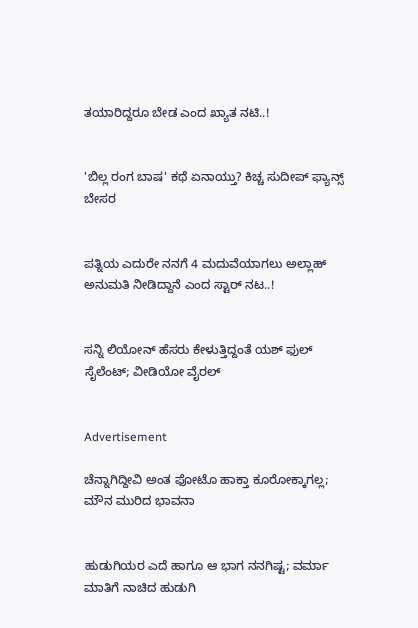ತಯಾರಿದ್ದರೂ ಬೇಡ ಎಂದ ಖ್ಯಾತ ನಟಿ..!


'ಬಿಲ್ಲ ರಂಗ ಬಾಷ' ಕಥೆ ಏನಾಯ್ತು? ಕಿಚ್ಚ ಸುದೀಪ್ ಫ್ಯಾನ್ಸ್ ಬೇಸರ


ಪತ್ನಿಯ ಎದುರೇ ನನಗೆ 4 ಮದುವೆಯಾಗಲು ಅಲ್ಲಾಹ್ ಅನುಮತಿ ನೀಡಿದ್ದಾನೆ ಎಂದ ಸ್ಟಾರ್ ನಟ..!


ಸನ್ನಿ ಲಿಯೋನ್ ಹೆಸರು ಕೇಳುತ್ತಿದ್ದಂತೆ ಯಶ್ ಫುಲ್ ಸೈಲೆಂಟ್; ವೀಡಿಯೋ ವೈರಲ್


Advertisement

ಚೆನ್ನಾಗಿದ್ದೀವಿ ಅಂತ ಫೋಟೊ ಹಾಕ್ತಾ ಕೂರೋಕ್ಕಾಗಲ್ಲ; ಮೌನ ಮುರಿದ ಭಾವನಾ


ಹುಡುಗಿಯರ ಎದೆ ಹಾಗೂ ಆ ಭಾಗ ನನಗಿಷ್ಟ; ವರ್ಮಾ ಮಾತಿಗೆ ನಾಚಿದ ಹುಡುಗಿ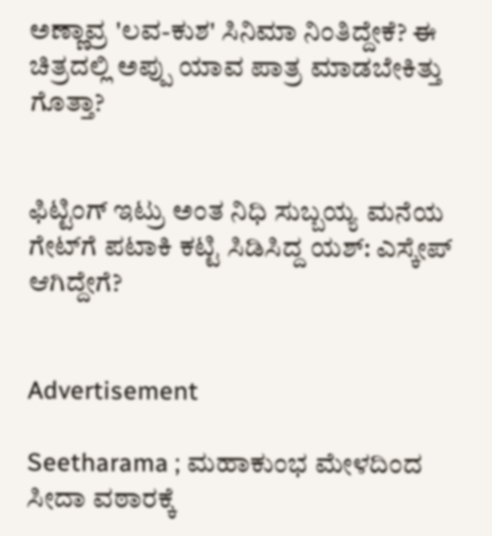ಅಣ್ಣಾವ್ರ 'ಲವ-ಕುಶ' ಸಿನಿಮಾ ನಿಂತಿದ್ದೇಕೆ? ಈ ಚಿತ್ರದಲ್ಲಿ ಅಪ್ಪು ಯಾವ ಪಾತ್ರ ಮಾಡಬೇಕಿತ್ತು ಗೊತ್ತಾ?


ಫಿಟ್ಟಿಂಗ್ ಇಟ್ರು ಅಂತ ನಿಧಿ ಸುಬ್ಬಯ್ಯ ಮನೆಯ ಗೇಟ್‌ಗೆ ಪಟಾಕಿ ಕಟ್ಟಿ ಸಿಡಿಸಿದ್ದ ಯಶ್: ಎಸ್ಕೇಪ್ ಆಗಿದ್ದೇಗೆ?


Advertisement

Seetharama ; ಮಹಾಕುಂಭ ಮೇಳದಿಂದ ಸೀದಾ ವಠಾರಕ್ಕೆ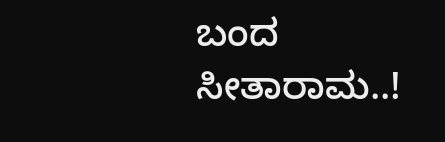ಬಂದ ಸೀತಾರಾಮ..!